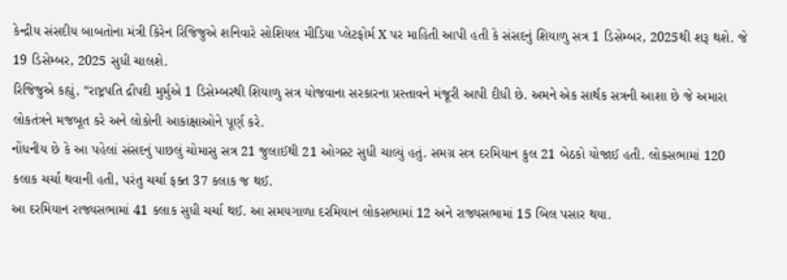કેન્દ્રીય સંસદીય બાબતોના મંત્રી કિરેન રિજિજુએ શનિવારે સોશિયલ મીડિયા પ્લેટફોર્મ X પર માહિતી આપી હતી કે સંસદનું શિયાળુ સત્ર 1 ડિસેમ્બર, 2025થી શરૂ થશે. જે 19 ડિસેમ્બર, 2025 સુધી ચાલશે.
રિજિજુએ કહ્યું, “રાષ્ટ્રપતિ દ્રૌપદી મુર્મુએ 1 ડિસેમ્બરથી શિયાળુ સત્ર યોજવાના સરકારના પ્રસ્તાવને મંજૂરી આપી દીધી છે. અમને એક સાર્થક સત્રની આશા છે જે અમારા લોકતંત્રને મજબૂત કરે અને લોકોની આકાંક્ષાઓને પૂર્ણ કરે.
નોંધનીય છે કે આ પહેલાં સંસદનું પાછલું ચોમાસુ સત્ર 21 જુલાઈથી 21 ઓગસ્ટ સુધી ચાલ્યું હતું. સમગ્ર સત્ર દરમિયાન કુલ 21 બેઠકો યોજાઈ હતી. લોકસભામાં 120 કલાક ચર્ચા થવાની હતી, પરંતુ ચર્ચા ફક્ત 37 કલાક જ થઈ.
આ દરમિયાન રાજ્યસભામાં 41 કલાક સુધી ચર્ચા થઈ. આ સમયગાળા દરમિયાન લોકસભામાં 12 અને રાજ્યસભામાં 15 બિલ પસાર થયા.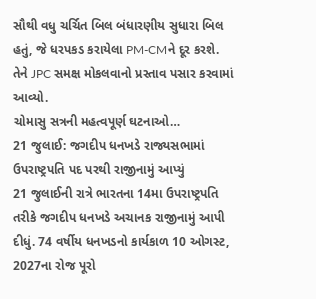સૌથી વધુ ચર્ચિત બિલ બંધારણીય સુધારા બિલ હતું, જે ધરપકડ કરાયેલા PM-CMને દૂર કરશે. તેને JPC સમક્ષ મોકલવાનો પ્રસ્તાવ પસાર કરવામાં આવ્યો.
ચોમાસુ સત્રની મહત્વપૂર્ણ ઘટનાઓ…
21 જુલાઈ: જગદીપ ધનખડે રાજ્યસભામાં ઉપરાષ્ટ્રપતિ પદ પરથી રાજીનામું આપ્યું
21 જુલાઈની રાત્રે ભારતના 14મા ઉપરાષ્ટ્રપતિ તરીકે જગદીપ ધનખડે અચાનક રાજીનામું આપી દીધું. 74 વર્ષીય ધનખડનો કાર્યકાળ 10 ઓગસ્ટ, 2027ના રોજ પૂરો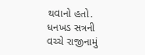થવાનો હતો. ધનખડ સત્રની વચ્ચે રાજીનામું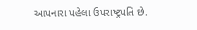આપનારા પહેલા ઉપરાષ્ટ્રપતિ છે.